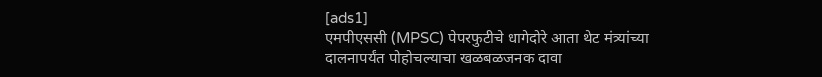[ads1]
एमपीएससी (MPSC) पेपरफुटीचे धागेदोरे आता थेट मंत्र्यांच्या दालनापर्यंत पोहोचल्याचा खळबळजनक दावा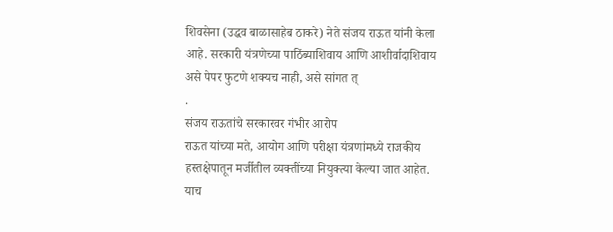शिवसेना (उद्धव बाळासाहेब ठाकरे) नेते संजय राऊत यांनी केला आहे. सरकारी यंत्रणेच्या पाठिंब्याशिवाय आणि आशीर्वादाशिवाय असे पेपर फुटणे शक्यच नाही, असे सांगत त्
.
संजय राऊतांचे सरकारवर गंभीर आरोप
राऊत यांच्या मते, आयोग आणि परीक्षा यंत्रणांमध्ये राजकीय हस्तक्षेपातून मर्जीतील व्यक्तींच्या नियुक्त्या केल्या जात आहेत. याच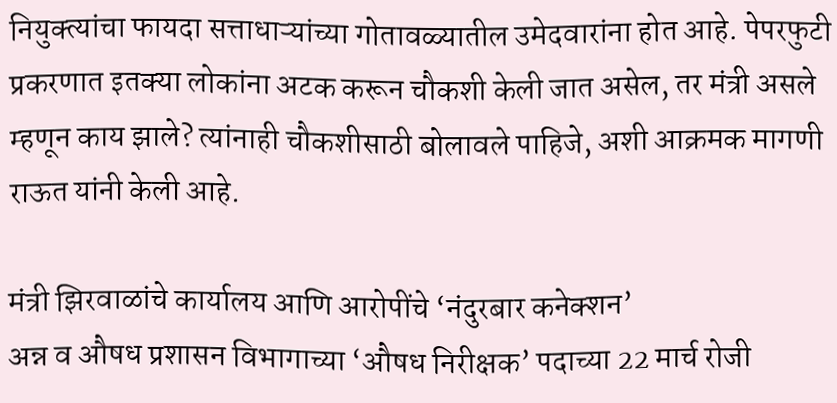नियुक्त्यांचा फायदा सत्ताधाऱ्यांच्या गोतावळ्यातील उमेदवारांना होत आहे. पेपरफुटी प्रकरणात इतक्या लोकांना अटक करून चौकशी केली जात असेल, तर मंत्री असले म्हणून काय झाले? त्यांनाही चौकशीसाठी बोलावले पाहिजे, अशी आक्रमक मागणी राऊत यांनी केली आहे.

मंत्री झिरवाळांचे कार्यालय आणि आरोपींचे ‘नंदुरबार कनेक्शन’
अन्न व औषध प्रशासन विभागाच्या ‘औषध निरीक्षक’ पदाच्या 22 मार्च रोजी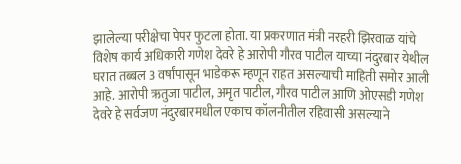झालेल्या परीक्षेचा पेपर फुटला होता. या प्रकरणात मंत्री नरहरी झिरवाळ यांचे विशेष कार्य अधिकारी गणेश देवरे हे आरोपी गौरव पाटील याच्या नंदुरबार येथील घरात तब्बल 3 वर्षांपासून भाडेकरू म्हणून राहत असल्याची माहिती समोर आली आहे. आरोपी ऋतुजा पाटील, अमृत पाटील, गौरव पाटील आणि ओएसडी गणेश देवरे हे सर्वजण नंदुरबारमधील एकाच कॉलनीतील रहिवासी असल्याने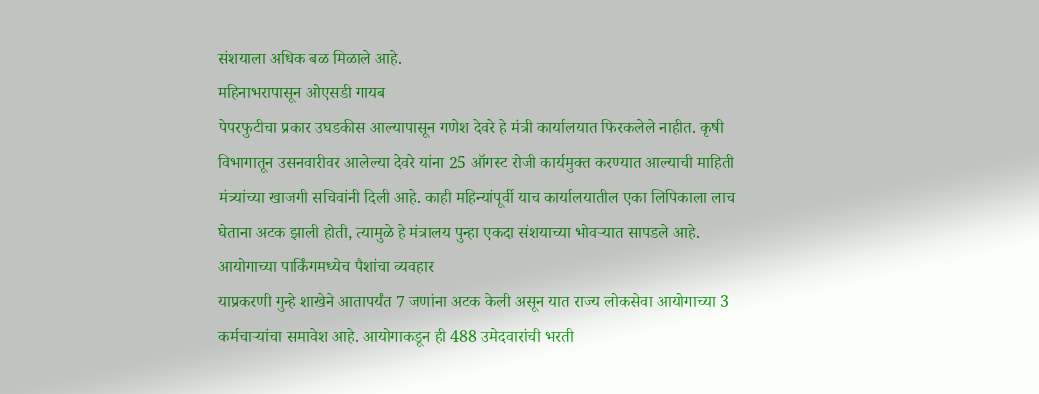संशयाला अधिक बळ मिळाले आहे.
महिनाभरापासून ओएसडी गायब
पेपरफुटीचा प्रकार उघडकीस आल्यापासून गणेश देवरे हे मंत्री कार्यालयात फिरकलेले नाहीत. कृषी विभागातून उसनवारीवर आलेल्या देवरे यांना 25 ऑगस्ट रोजी कार्यमुक्त करण्यात आल्याची माहिती मंत्र्यांच्या खाजगी सचिवांनी दिली आहे. काही महिन्यांपूर्वी याच कार्यालयातील एका लिपिकाला लाच घेताना अटक झाली होती, त्यामुळे हे मंत्रालय पुन्हा एकदा संशयाच्या भोवऱ्यात सापडले आहे.
आयोगाच्या पार्किंगमध्येच पैशांचा व्यवहार
याप्रकरणी गुन्हे शाखेने आतापर्यंत 7 जणांना अटक केली असून यात राज्य लोकसेवा आयोगाच्या 3 कर्मचाऱ्यांचा समावेश आहे. आयोगाकडून ही 488 उमेदवारांची भरती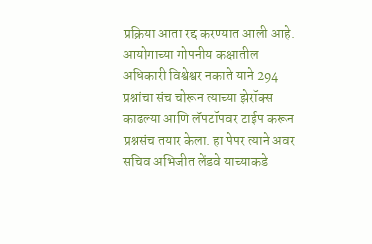प्रक्रिया आता रद्द करण्यात आली आहे. आयोगाच्या गोपनीय कक्षातील अधिकारी विश्वेश्वर नकाते याने 294 प्रश्नांचा संच चोरून त्याच्या झेरॉक्स काढल्या आणि लॅपटॉपवर टाईप करून प्रश्नसंच तयार केला. हा पेपर त्याने अवर सचिव अभिजीत लेंडवे याच्याकडे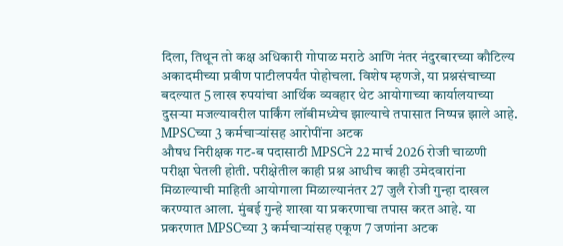दिला, तिथून तो कक्ष अधिकारी गोपाळ मराठे आणि नंतर नंदुरबारच्या कौटिल्य अकादमीच्या प्रवीण पाटीलपर्यंत पोहोचला. विशेष म्हणजे, या प्रश्नसंचाच्या बदल्यात 5 लाख रुपयांचा आर्थिक व्यवहार थेट आयोगाच्या कार्यालयाच्या दुसऱ्या मजल्यावरील पार्किंग लॉबीमध्येच झाल्याचे तपासात निष्पन्न झाले आहे.
MPSCच्या 3 कर्मचाऱ्यांसह आरोपींना अटक
औषध निरीक्षक गट-ब पदासाठी MPSCने 22 मार्च 2026 रोजी चाळणी परीक्षा घेतली होती. परीक्षेतील काही प्रश्न आधीच काही उमेदवारांना मिळाल्याची माहिती आयोगाला मिळाल्यानंतर 27 जुलै रोजी गुन्हा दाखल करण्यात आला. मुंबई गुन्हे शाखा या प्रकरणाचा तपास करत आहे. या प्रकरणात MPSCच्या 3 कर्मचाऱ्यांसह एकूण 7 जणांना अटक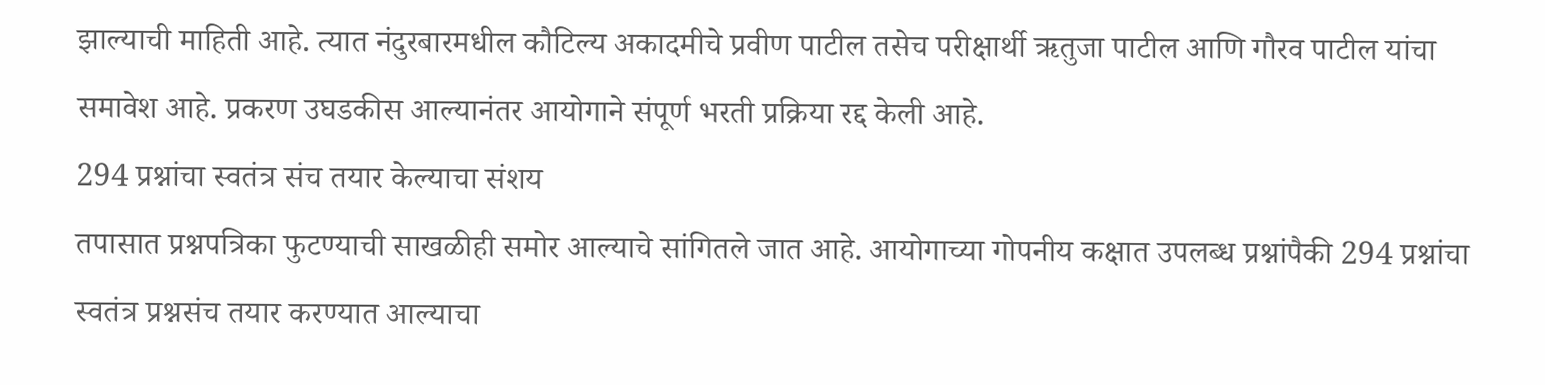झाल्याची माहिती आहे. त्यात नंदुरबारमधील कौटिल्य अकादमीचे प्रवीण पाटील तसेच परीक्षार्थी ऋतुजा पाटील आणि गौरव पाटील यांचा समावेश आहे. प्रकरण उघडकीस आल्यानंतर आयोगाने संपूर्ण भरती प्रक्रिया रद्द केली आहे.
294 प्रश्नांचा स्वतंत्र संच तयार केल्याचा संशय
तपासात प्रश्नपत्रिका फुटण्याची साखळीही समोर आल्याचे सांगितले जात आहे. आयोगाच्या गोपनीय कक्षात उपलब्ध प्रश्नांपैकी 294 प्रश्नांचा स्वतंत्र प्रश्नसंच तयार करण्यात आल्याचा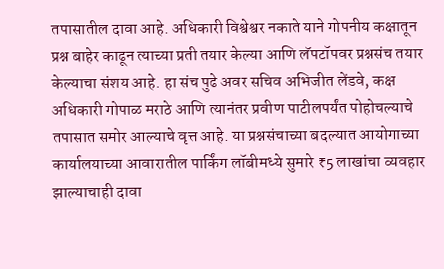तपासातील दावा आहे. अधिकारी विश्वेश्वर नकाते याने गोपनीय कक्षातून प्रश्न बाहेर काढून त्याच्या प्रती तयार केल्या आणि लॅपटॉपवर प्रश्नसंच तयार केल्याचा संशय आहे. हा संच पुढे अवर सचिव अभिजीत लेंडवे, कक्ष अधिकारी गोपाळ मराठे आणि त्यानंतर प्रवीण पाटीलपर्यंत पोहोचल्याचे तपासात समोर आल्याचे वृत्त आहे. या प्रश्नसंचाच्या बदल्यात आयोगाच्या कार्यालयाच्या आवारातील पार्किंग लॉबीमध्ये सुमारे ₹5 लाखांचा व्यवहार झाल्याचाही दावा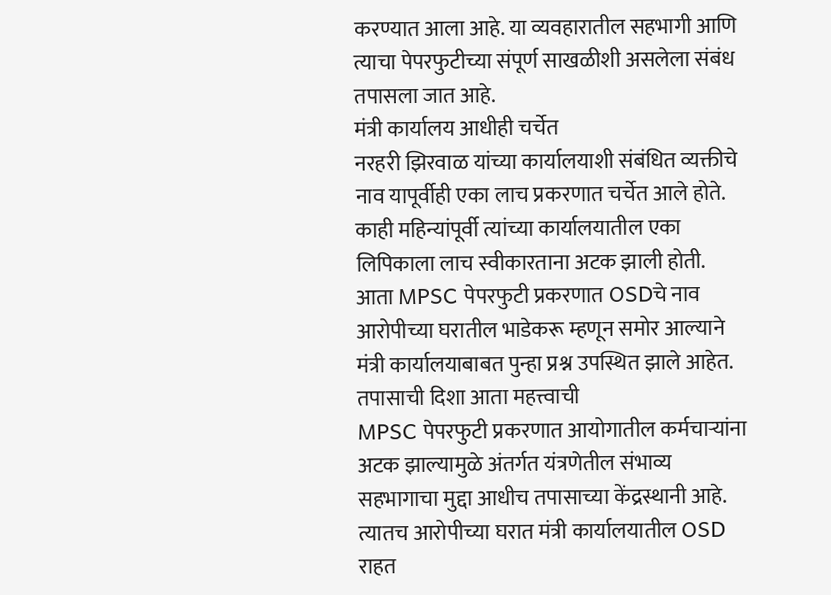करण्यात आला आहे. या व्यवहारातील सहभागी आणि त्याचा पेपरफुटीच्या संपूर्ण साखळीशी असलेला संबंध तपासला जात आहे.
मंत्री कार्यालय आधीही चर्चेत
नरहरी झिरवाळ यांच्या कार्यालयाशी संबंधित व्यक्तीचे नाव यापूर्वीही एका लाच प्रकरणात चर्चेत आले होते. काही महिन्यांपूर्वी त्यांच्या कार्यालयातील एका लिपिकाला लाच स्वीकारताना अटक झाली होती. आता MPSC पेपरफुटी प्रकरणात OSDचे नाव आरोपीच्या घरातील भाडेकरू म्हणून समोर आल्याने मंत्री कार्यालयाबाबत पुन्हा प्रश्न उपस्थित झाले आहेत.
तपासाची दिशा आता महत्त्वाची
MPSC पेपरफुटी प्रकरणात आयोगातील कर्मचाऱ्यांना अटक झाल्यामुळे अंतर्गत यंत्रणेतील संभाव्य सहभागाचा मुद्दा आधीच तपासाच्या केंद्रस्थानी आहे. त्यातच आरोपीच्या घरात मंत्री कार्यालयातील OSD राहत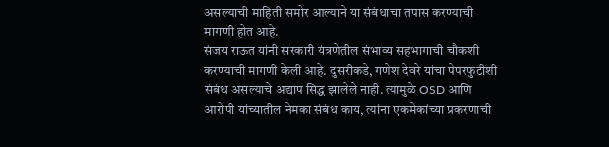असल्याची माहिती समोर आल्याने या संबंधाचा तपास करण्याची मागणी होत आहे.
संजय राऊत यांनी सरकारी यंत्रणेतील संभाव्य सहभागाची चौकशी करण्याची मागणी केली आहे. दुसरीकडे, गणेश देवरे यांचा पेपरफुटीशी संबंध असल्याचे अद्याप सिद्ध झालेले नाही. त्यामुळे OSD आणि आरोपी यांच्यातील नेमका संबंध काय, त्यांना एकमेकांच्या प्रकरणाची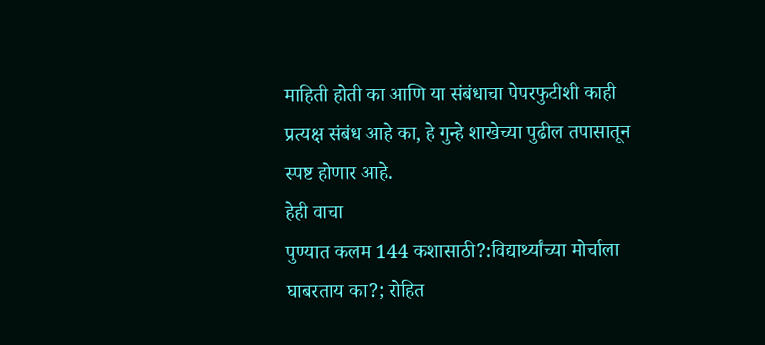माहिती होती का आणि या संबंधाचा पेपरफुटीशी काही प्रत्यक्ष संबंध आहे का, हे गुन्हे शाखेच्या पुढील तपासातून स्पष्ट होणार आहे.
हेही वाचा
पुण्यात कलम 144 कशासाठी?:विद्यार्थ्यांच्या मोर्चाला घाबरताय का?; रोहित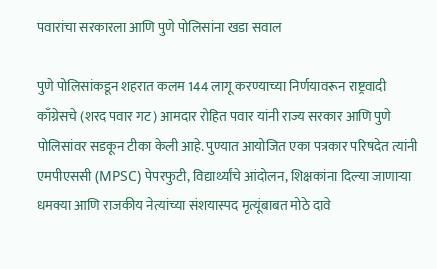पवारांचा सरकारला आणि पुणे पोलिसांना खडा सवाल

पुणे पोलिसांकडून शहरात कलम 144 लागू करण्याच्या निर्णयावरून राष्ट्रवादी काँग्रेसचे (शरद पवार गट) आमदार रोहित पवार यांनी राज्य सरकार आणि पुणे पोलिसांवर सडकून टीका केली आहे. पुण्यात आयोजित एका पत्रकार परिषदेत त्यांनी एमपीएससी (MPSC) पेपरफुटी, विद्यार्थ्यांचे आंदोलन, शिक्षकांना दिल्या जाणाऱ्या धमक्या आणि राजकीय नेत्यांच्या संशयास्पद मृत्यूंबाबत मोठे दावे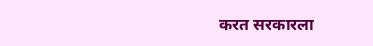करत सरकारला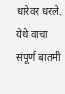धारेवर धरले. येथे वाचा संपूर्ण बातमी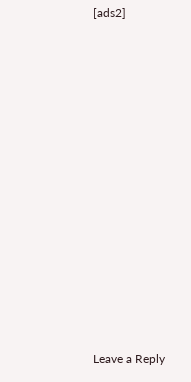[ads2]
















Leave a Reply